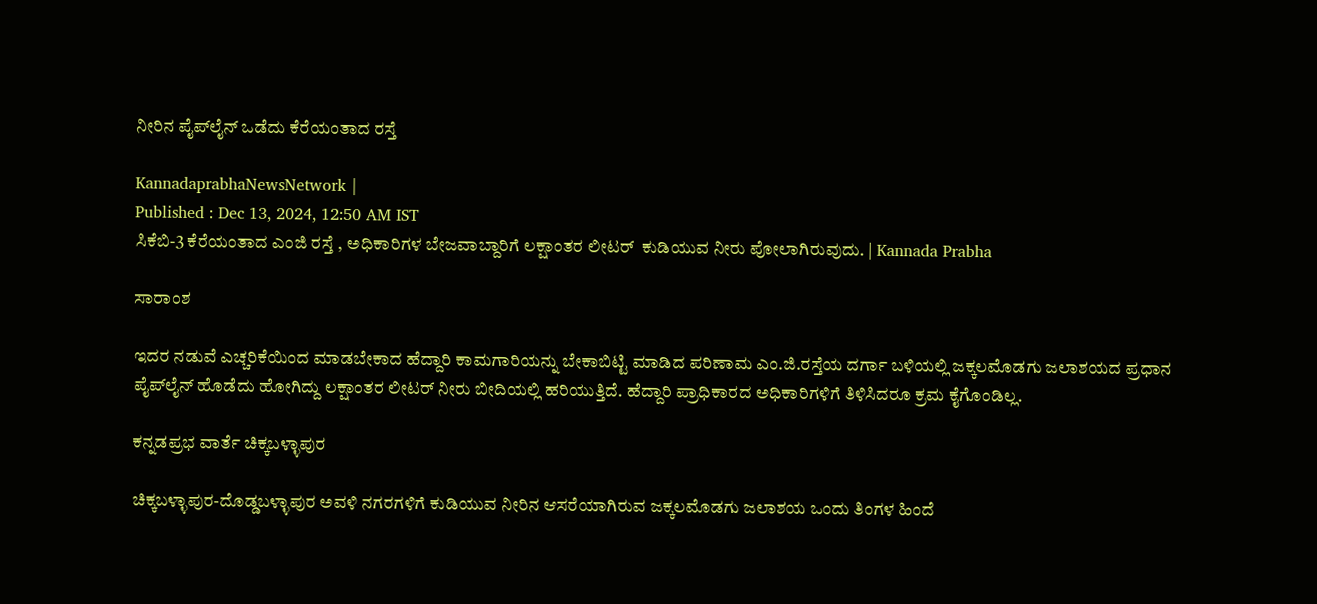ನೀರಿನ ಪೈಪ್‌ಲೈನ್‌ ಒಡೆದು ಕೆರೆಯಂತಾದ ರಸ್ತೆ

KannadaprabhaNewsNetwork |
Published : Dec 13, 2024, 12:50 AM IST
ಸಿಕೆಬಿ-3 ಕೆರೆಯಂತಾದ ಎಂಜಿ ರಸ್ತೆ , ಅಧಿಕಾರಿಗಳ ಬೇಜವಾಬ್ದಾರಿಗೆ ಲಕ್ಷಾಂತರ ಲೀಟರ್  ಕುಡಿಯುವ ನೀರು ಪೋಲಾಗಿರುವುದು. | Kannada Prabha

ಸಾರಾಂಶ

ಇದರ ನಡುವೆ ಎಚ್ಚರಿಕೆಯಿಂದ ಮಾಡಬೇಕಾದ ಹೆದ್ದಾರಿ ಕಾಮಗಾರಿಯನ್ನು ಬೇಕಾಬಿಟ್ಟಿ ಮಾಡಿದ ಪರಿಣಾಮ ಎಂ.ಜಿ.ರಸ್ತೆಯ ದರ್ಗಾ ಬಳಿಯಲ್ಲಿ ಜಕ್ಕಲಮೊಡಗು ಜಲಾಶಯದ ಪ್ರಧಾನ ಪೈಪ್‌ಲೈನ್ ಹೊಡೆದು ಹೋಗಿದ್ದು ಲಕ್ಷಾಂತರ ಲೀಟರ್ ನೀರು ಬೀದಿಯಲ್ಲಿ ಹರಿಯುತ್ತಿದೆ. ಹೆದ್ದಾರಿ ಪ್ರಾಧಿಕಾರದ ಅಧಿಕಾರಿಗಳಿಗೆ ತಿಳಿಸಿದರೂ ಕ್ರಮ ಕೈಗೊಂಡಿಲ್ಲ.

ಕನ್ನಡಪ್ರಭ ವಾರ್ತೆ ಚಿಕ್ಕಬಳ್ಳಾಪುರ

ಚಿಕ್ಕಬಳ್ಳಾಪುರ-ದೊಡ್ಡಬಳ್ಳಾಪುರ ಅವಳಿ ನಗರಗಳಿಗೆ ಕುಡಿಯುವ ನೀರಿನ ಆಸರೆಯಾಗಿರುವ ಜಕ್ಕಲಮೊಡಗು ಜಲಾಶಯ ಒಂದು ತಿಂಗಳ ಹಿಂದೆ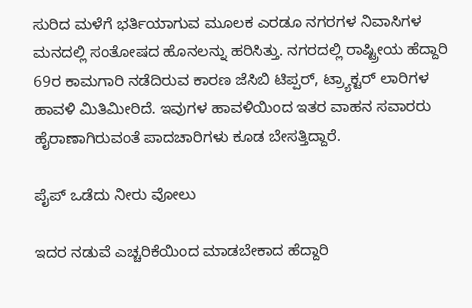ಸುರಿದ ಮಳೆಗೆ ಭರ್ತಿಯಾಗುವ ಮೂಲಕ ಎರಡೂ ನಗರಗಳ ನಿವಾಸಿಗಳ ಮನದಲ್ಲಿ ಸಂತೋಷದ ಹೊನಲನ್ನು ಹರಿಸಿತ್ತು. ನಗರದಲ್ಲಿ ರಾಷ್ಟ್ರೀಯ ಹೆದ್ದಾರಿ 69ರ ಕಾಮಗಾರಿ ನಡೆದಿರುವ ಕಾರಣ ಜೆಸಿಬಿ ಟಿಪ್ಪರ್, ಟ್ರ್ಯಾಕ್ಟರ್ ಲಾರಿಗಳ ಹಾವಳಿ ಮಿತಿಮೀರಿದೆ. ಇವುಗಳ ಹಾವಳಿಯಿಂದ ಇತರ ವಾಹನ ಸವಾರರು ಹೈರಾಣಾಗಿರುವಂತೆ ಪಾದಚಾರಿಗಳು ಕೂಡ ಬೇಸತ್ತಿದ್ದಾರೆ.

ಪೈಪ್‌ ಒಡೆದು ನೀರು ವೋಲು

ಇದರ ನಡುವೆ ಎಚ್ಚರಿಕೆಯಿಂದ ಮಾಡಬೇಕಾದ ಹೆದ್ದಾರಿ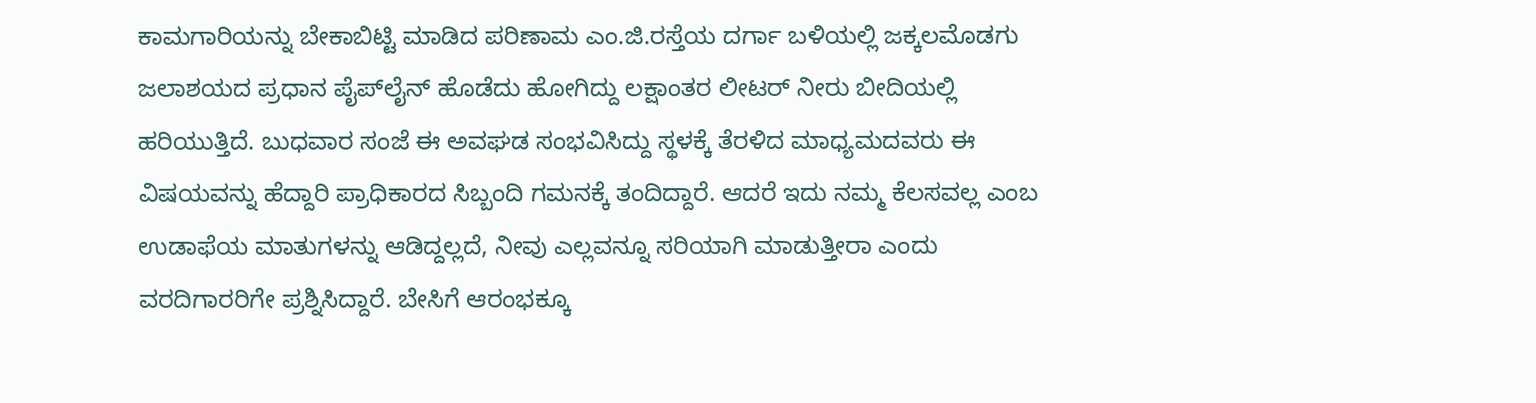ಕಾಮಗಾರಿಯನ್ನು ಬೇಕಾಬಿಟ್ಟಿ ಮಾಡಿದ ಪರಿಣಾಮ ಎಂ.ಜಿ.ರಸ್ತೆಯ ದರ್ಗಾ ಬಳಿಯಲ್ಲಿ ಜಕ್ಕಲಮೊಡಗು ಜಲಾಶಯದ ಪ್ರಧಾನ ಪೈಪ್‌ಲೈನ್ ಹೊಡೆದು ಹೋಗಿದ್ದು ಲಕ್ಷಾಂತರ ಲೀಟರ್ ನೀರು ಬೀದಿಯಲ್ಲಿ ಹರಿಯುತ್ತಿದೆ. ಬುಧವಾರ ಸಂಜೆ ಈ ಅವಘಡ ಸಂಭವಿಸಿದ್ದು ಸ್ಥಳಕ್ಕೆ ತೆರಳಿದ ಮಾಧ್ಯಮದವರು ಈ ವಿಷಯವನ್ನು ಹೆದ್ದಾರಿ ಪ್ರಾಧಿಕಾರದ ಸಿಬ್ಬಂದಿ ಗಮನಕ್ಕೆ ತಂದಿದ್ದಾರೆ. ಆದರೆ ಇದು ನಮ್ಮ ಕೆಲಸವಲ್ಲ ಎಂಬ ಉಡಾಫೆಯ ಮಾತುಗಳನ್ನು ಆಡಿದ್ದಲ್ಲದೆ, ನೀವು ಎಲ್ಲವನ್ನೂ ಸರಿಯಾಗಿ ಮಾಡುತ್ತೀರಾ ಎಂದು ವರದಿಗಾರರಿಗೇ ಪ್ರಶ್ನಿಸಿದ್ದಾರೆ. ಬೇಸಿಗೆ ಆರಂಭಕ್ಕೂ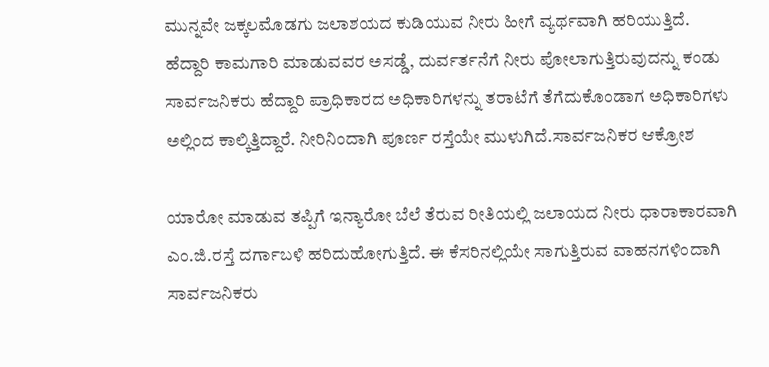ಮುನ್ನವೇ ಜಕ್ಕಲಮೊಡಗು ಜಲಾಶಯದ ಕುಡಿಯುವ ನೀರು ಹೀಗೆ ವ್ಯರ್ಥವಾಗಿ ಹರಿಯುತ್ತಿದೆ. ಹೆದ್ದಾರಿ ಕಾಮಗಾರಿ ಮಾಡುವವರ ಅಸಡ್ಡೆ, ದುರ್ವರ್ತನೆಗೆ ನೀರು ಪೋಲಾಗುತ್ತಿರುವುದನ್ನು ಕಂಡು ಸಾರ್ವಜನಿಕರು ಹೆದ್ದಾರಿ ಪ್ರಾಧಿಕಾರದ ಅಧಿಕಾರಿಗಳನ್ನು ತರಾಟೆಗೆ ತೆಗೆದುಕೊಂಡಾಗ ಅಧಿಕಾರಿಗಳು ಅಲ್ಲಿಂದ ಕಾಲ್ಕಿತ್ತಿದ್ದಾರೆ. ನೀರಿನಿಂದಾಗಿ ಪೂರ್ಣ ರಸ್ತೆಯೇ ಮುಳುಗಿದೆ.ಸಾರ್ವಜನಿಕರ ಆಕ್ರೋಶ

ಯಾರೋ ಮಾಡುವ ತಪ್ಪಿಗೆ ಇನ್ಯಾರೋ ಬೆಲೆ ತೆರುವ ರೀತಿಯಲ್ಲಿ ಜಲಾಯದ ನೀರು ಧಾರಾಕಾರವಾಗಿ ಎಂ.ಜಿ.ರಸ್ತೆ ದರ್ಗಾಬಳಿ ಹರಿದುಹೋಗುತ್ತಿದೆ. ಈ ಕೆಸರಿನಲ್ಲಿಯೇ ಸಾಗುತ್ತಿರುವ ವಾಹನಗಳಿಂದಾಗಿ ಸಾರ್ವಜನಿಕರು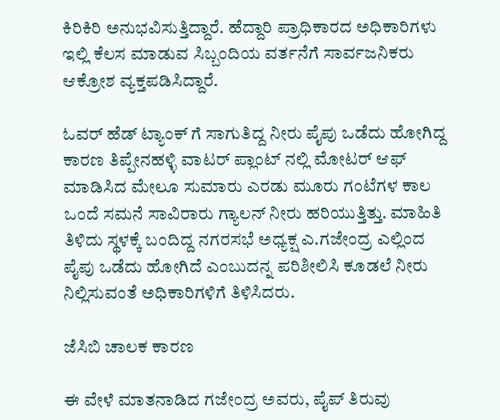ಕಿರಿಕಿರಿ ಅನುಭವಿಸುತ್ತಿದ್ದಾರೆ. ಹೆದ್ದಾರಿ ಪ್ರಾಧಿಕಾರದ ಅಧಿಕಾರಿಗಳು ಇಲ್ಲಿ ಕೆಲಸ ಮಾಡುವ ಸಿಬ್ಬಂದಿಯ ವರ್ತನೆಗೆ ಸಾರ್ವಜನಿಕರು ಆಕ್ರೋಶ ವ್ಯಕ್ತಪಡಿಸಿದ್ದಾರೆ.

ಓವರ್ ಹೆಡ್ ಟ್ಯಾಂಕ್ ಗೆ ಸಾಗುತಿದ್ದ ನೀರು ಪೈಪು ಒಡೆದು ಹೋಗಿದ್ದ ಕಾರಣ ತಿಪ್ಪೇನಹಳ್ಳಿ ವಾಟರ್ ಪ್ಲಾಂಟ್ ನಲ್ಲಿ ಮೋಟರ್ ಆಫ್‌ ಮಾಡಿಸಿದ ಮೇಲೂ ಸುಮಾರು ಎರಡು ಮೂರು ಗಂಟೆಗಳ ಕಾಲ ಒಂದೆ ಸಮನೆ ಸಾವಿರಾರು ಗ್ಯಾಲನ್ ನೀರು ಹರಿಯುತ್ತಿತ್ತು. ಮಾಹಿತಿ ತಿಳಿದು ಸ್ಥಳಕ್ಕೆ ಬಂದಿದ್ದ ನಗರಸಭೆ ಅಧ್ಯಕ್ಷ ಎ.ಗಜೇಂದ್ರ ಎಲ್ಲಿಂದ ಪೈಪು ಒಡೆದು ಹೋಗಿದೆ ಎಂಬುದನ್ನ ಪರಿಶೀಲಿಸಿ ಕೂಡಲೆ ನೀರು ನಿಲ್ಲಿಸುವಂತೆ ಅಧಿಕಾರಿಗಳಿಗೆ ತಿಳಿಸಿದರು.

ಜೆಸಿಬಿ ಚಾಲಕ ಕಾರಣ

ಈ ವೇಳೆ ಮಾತನಾಡಿದ ಗಜೇಂದ್ರ ಅವರು, ಪೈಪ್ ತಿರುವು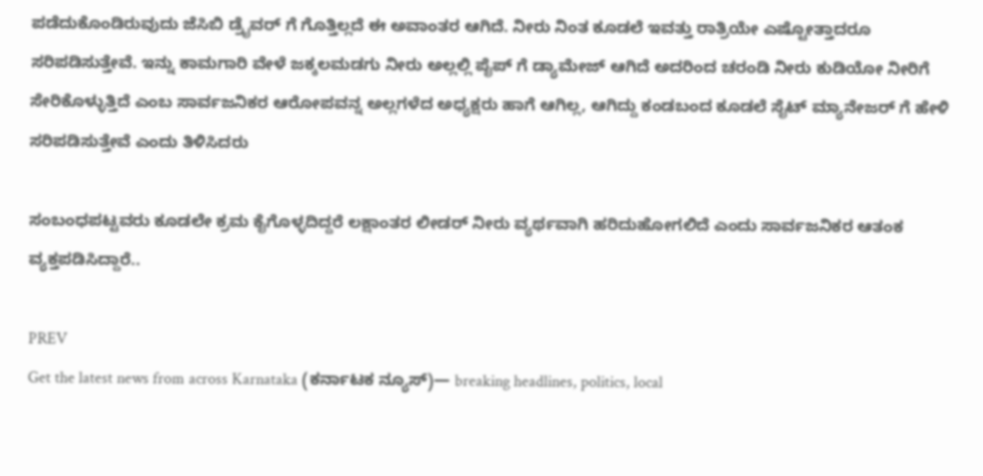ಪಡೆದುಕೊಂಡಿರುವುದು ಜೆಸಿಬಿ ಡ್ರೈವರ್ ಗೆ ಗೊತ್ತಿಲ್ಲದೆ ಈ ಅವಾಂತರ ಆಗಿದೆ. ನೀರು ನಿಂತ ಕೂಡಲೆ ಇವತ್ತು ರಾತ್ರಿಯೇ ಎಷ್ಟೋತ್ತಾದರೂ ಸರಿಪಡಿಸುತ್ತೇವೆ. ಇನ್ನು ಕಾಮಗಾರಿ ವೇಳೆ ಜಕ್ಕಲಮಡಗು ನೀರು ಅಲ್ಲಲ್ಲಿ ಪೈಪ್ ಗೆ ಡ್ಯಾಮೇಜ್ ಆಗಿದೆ ಅದರಿಂದ ಚರಂಡಿ ನೀರು ಕುಡಿಯೋ ನೀರಿಗೆ ಸೇರಿಕೊಳ್ಳುತ್ತಿದೆ ಎಂಬ ಸಾರ್ವಜನಿಕರ ಆರೋಪವನ್ನ ಅಲ್ಲಗಳೆದ ಅಧ್ಯಕ್ಷರು ಹಾಗೆ ಆಗಿಲ್ಲ, ಆಗಿದ್ದು ಕಂಡಬಂದ ಕೂಡಲೆ ಸೈಟ್ ಮ್ಯಾನೇಜರ್ ಗೆ ಹೇಳಿ ಸರಿಪಡಿಸುತ್ತೇವೆ ಎಂದು ತಿಳಿಸಿದರು

ಸಂಬಂಧಪಟ್ಟವರು ಕೂಡಲೇ ಕ್ರಮ ಕೈಗೊಳ್ಳದಿದ್ದರೆ ಲಕ್ಷಾಂತರ ಲೀಡರ್‌ ನೀರು ವ್ಯರ್ಥವಾಗಿ ಹರಿದುಹೋಗಲಿದೆ ಎಂದು ಸಾರ್ವಜನಿಕರ ಆತಂಕ ವ್ಯಕ್ತಪಡಿಸಿದ್ದಾರೆ..

PREV
Get the latest news from across Karnataka (ಕರ್ನಾಟಕ ನ್ಯೂಸ್)— breaking headlines, politics, local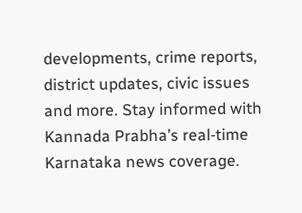developments, crime reports, district updates, civic issues and more. Stay informed with Kannada Prabha’s real‑time Karnataka news coverage.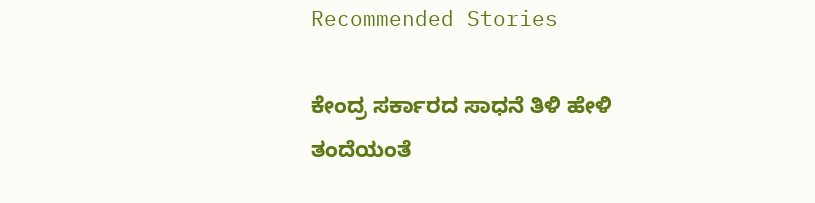Recommended Stories

ಕೇಂದ್ರ ಸರ್ಕಾರದ ಸಾಧನೆ ತಿಳಿ ಹೇಳಿ
ತಂದೆಯಂತೆ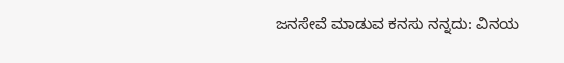ಜನಸೇವೆ ಮಾಡುವ ಕನಸು ನನ್ನದು: ವಿನಯ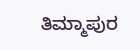ತಿಮ್ಮಾಪುರ